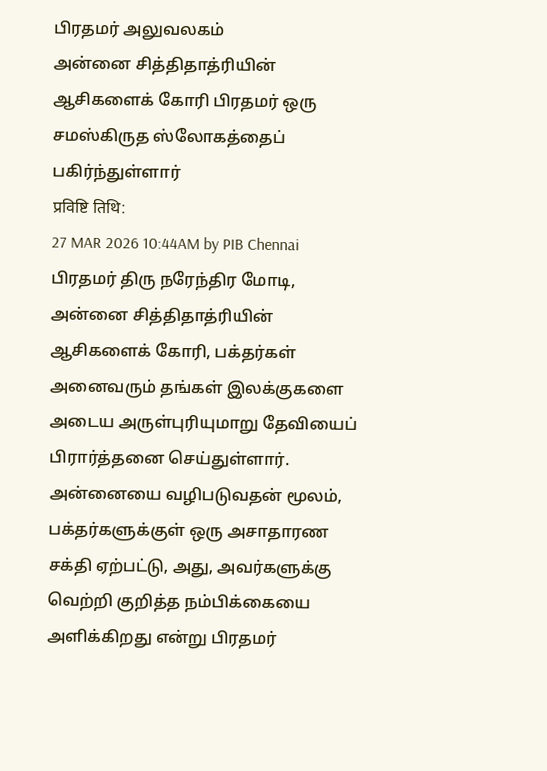பிரதமர் அலுவலகம்
அன்னை சித்திதாத்ரியின் ஆசிகளைக் கோரி பிரதமர் ஒரு சமஸ்கிருத ஸ்லோகத்தைப் பகிர்ந்துள்ளார்
प्रविष्टि तिथि:
27 MAR 2026 10:44AM by PIB Chennai
பிரதமர் திரு நரேந்திர மோடி, அன்னை சித்திதாத்ரியின் ஆசிகளைக் கோரி, பக்தர்கள் அனைவரும் தங்கள் இலக்குகளை அடைய அருள்புரியுமாறு தேவியைப் பிரார்த்தனை செய்துள்ளார்.
அன்னையை வழிபடுவதன் மூலம், பக்தர்களுக்குள் ஒரு அசாதாரண சக்தி ஏற்பட்டு, அது, அவர்களுக்கு வெற்றி குறித்த நம்பிக்கையை அளிக்கிறது என்று பிரதமர்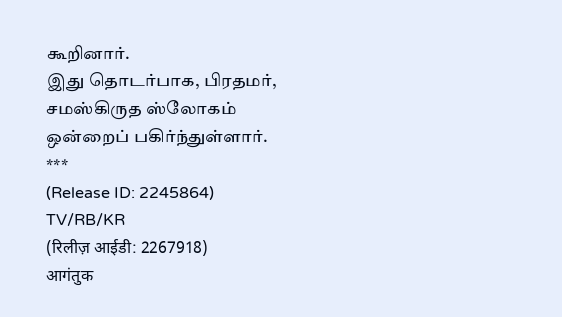கூறினார்.
இது தொடர்பாக, பிரதமர், சமஸ்கிருத ஸ்லோகம் ஒன்றைப் பகிர்ந்துள்ளார்.
***
(Release ID: 2245864)
TV/RB/KR
(रिलीज़ आईडी: 2267918)
आगंतुक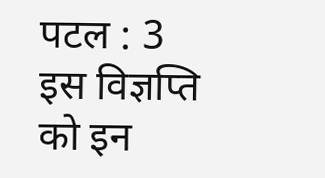पटल : 3
इस विज्ञप्ति को इन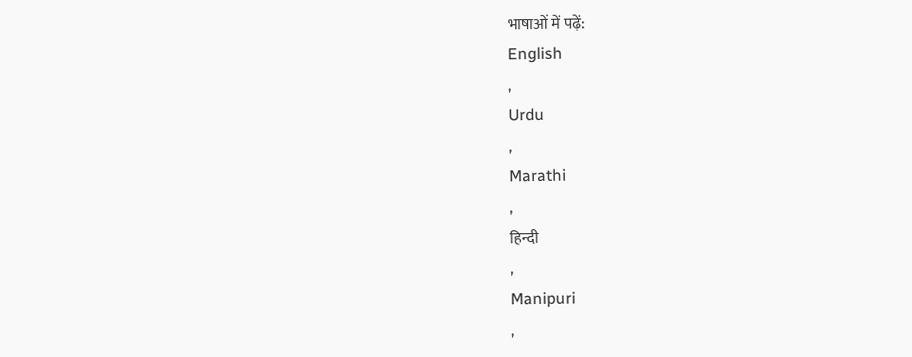भाषाओं में पढ़ें:
English
,
Urdu
,
Marathi
,
हिन्दी
,
Manipuri
,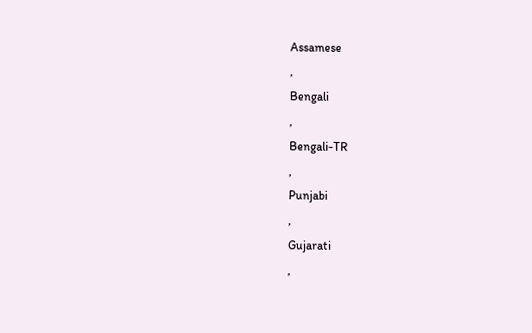Assamese
,
Bengali
,
Bengali-TR
,
Punjabi
,
Gujarati
,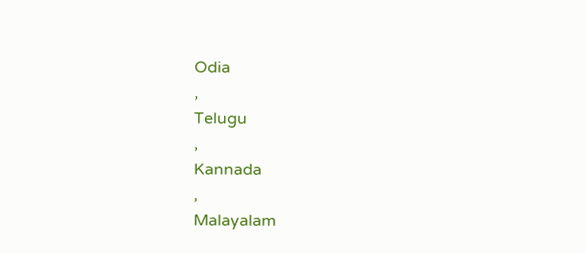Odia
,
Telugu
,
Kannada
,
Malayalam